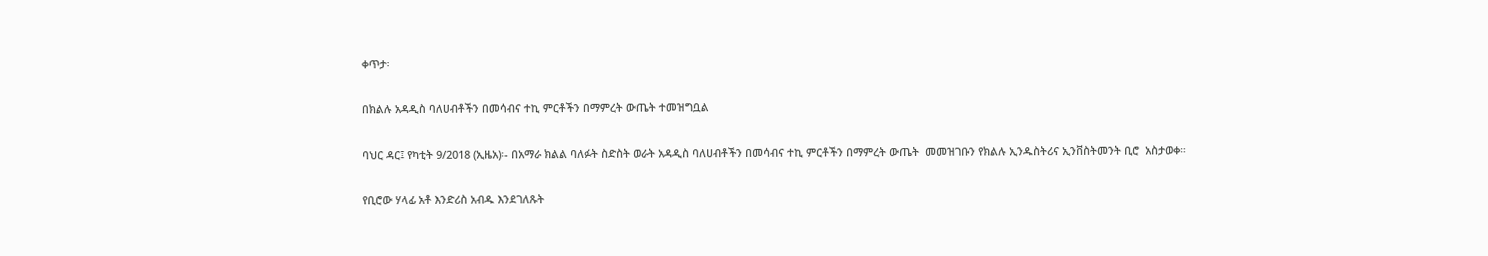ቀጥታ፡

በክልሉ አዳዲስ ባለሀብቶችን በመሳብና ተኪ ምርቶችን በማምረት ውጤት ተመዝግቧል

ባህር ዳር፤ የካቲት 9/2018 (ኢዜአ)፡- በአማራ ክልል ባለፉት ስድስት ወራት አዳዲስ ባለሀብቶችን በመሳብና ተኪ ምርቶችን በማምረት ውጤት  መመዝገቡን የክልሉ ኢንዱስትሪና ኢንቨስትመንት ቢሮ  አስታወቀ።

የቢሮው ሃላፊ አቶ እንድሪስ አብዱ እንደገለጹት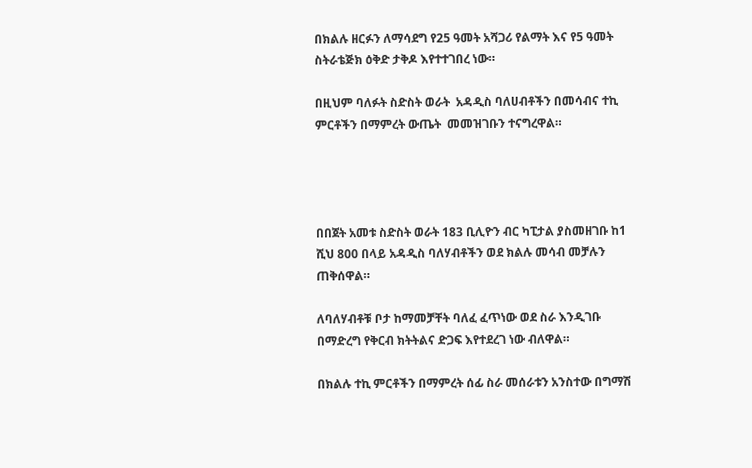በክልሉ ዘርፉን ለማሳደግ የ25 ዓመት አሻጋሪ የልማት እና የ5 ዓመት ስትራቴጅክ ዕቅድ ታቅዶ እየተተገበረ ነው።

በዚህም ባለፉት ስድስት ወራት  አዳዲስ ባለሀብቶችን በመሳብና ተኪ ምርቶችን በማምረት ውጤት  መመዝገቡን ተናግረዋል።




በበጀት አመቱ ስድስት ወራት 183 ቢሊዮን ብር ካፒታል ያስመዘገቡ ከ1 ሺህ 800 በላይ አዳዲስ ባለሃብቶችን ወደ ክልሉ መሳብ መቻሉን ጠቅሰዋል።

ለባለሃብቶቹ ቦታ ከማመቻቸት ባለፈ ፈጥነው ወደ ስራ እንዲገቡ በማድረግ የቅርብ ክትትልና ድጋፍ እየተደረገ ነው ብለዋል።

በክልሉ ተኪ ምርቶችን በማምረት ሰፊ ስራ መሰራቱን አንስተው በግማሽ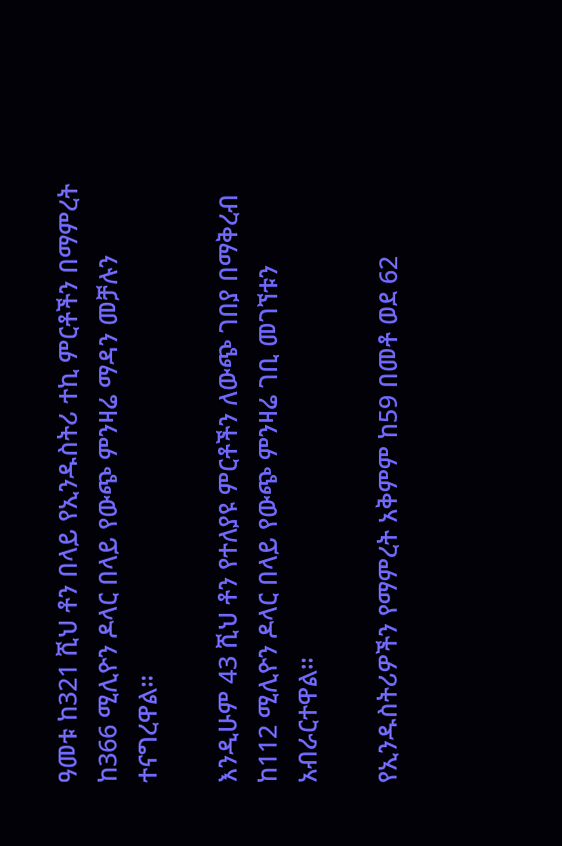ዓመቱ ከ321 ሺህ ቶን በላይ የኢንዱስትሪ ተኪ ምርቶችን በማምረት ከ366 ሚሊዮን ዶላር በላይ የውጭ ምንዛሬ ማዳን መቻሉን ተናግረዋል።

እንዲሁም 43 ሺህ ቶን የተለያዩ ምርቶችን ለውጭ ገበያ በማቅረብ ከ112 ሚሊዮን ዶላር በላይ የውጭ ምንዛሬ ገቢ መገኘቱን አብራርተዋል።

የኢንዱስትሪዎችን የማምረት አቅምም ከ59 በመቶ ወደ 62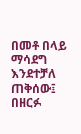በመቶ በላይ ማሳደግ እንደተቻለ ጠቅሰው፤ በዘርፉ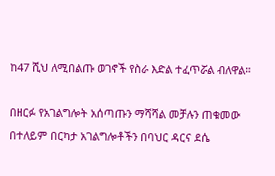ከ47 ሺህ ለሚበልጡ ወገኖች የስራ እድል ተፈጥሯል ብለዋል።

በዘርፉ የአገልግሎት አሰጣጡን ማሻሻል መቻሉን ጠቁመው በተለይም በርካታ አገልግሎቶችን በባህር ዳርና ደሴ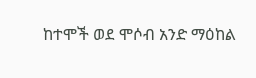ከተሞች ወደ ሞሶብ አንድ ማዕከል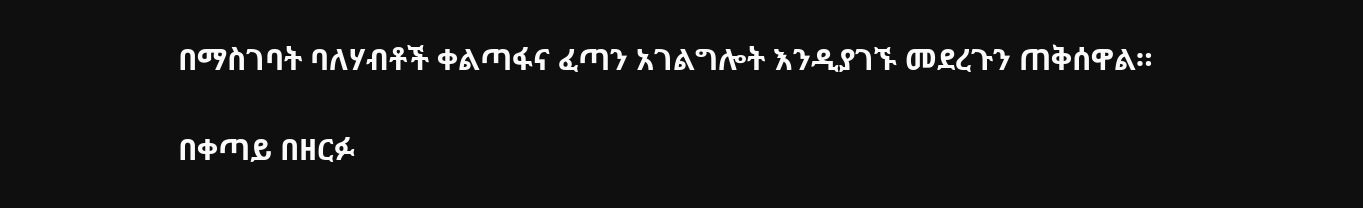በማስገባት ባለሃብቶች ቀልጣፋና ፈጣን አገልግሎት እንዲያገኙ መደረጉን ጠቅሰዋል።

በቀጣይ በዘርፉ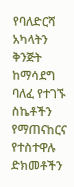የባለድርሻ አካላትን ቅንጅት ከማሳደግ ባለፈ የተገኙ ስኬቶችን የማጠናከርና የተስተዋሉ ድክመቶችን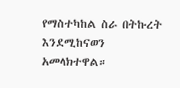የማስተካከል ስራ በትኩረት እንደሚከናወን አመላክተዋል።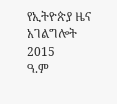የኢትዮጵያ ዜና አገልግሎት
2015
ዓ.ም